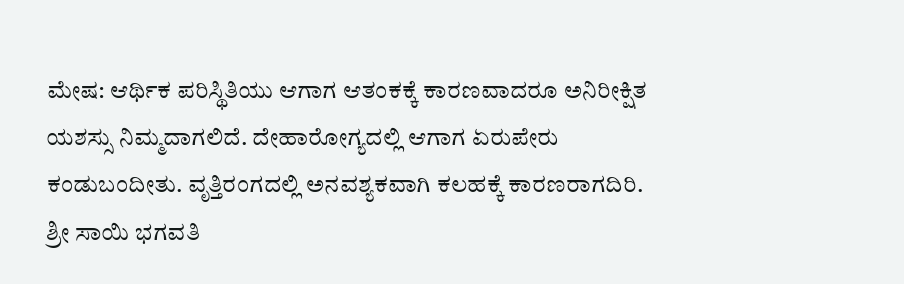ಮೇಷ: ಆರ್ಥಿಕ ಪರಿಸ್ಥಿತಿಯು ಆಗಾಗ ಆತಂಕಕ್ಕೆ ಕಾರಣವಾದರೂ ಅನಿರೀಕ್ಷಿತ ಯಶಸ್ಸು ನಿಮ್ಮದಾಗಲಿದೆ. ದೇಹಾರೋಗ್ಯದಲ್ಲಿ ಆಗಾಗ ಏರುಪೇರು ಕಂಡುಬಂದೀತು. ವೃತ್ತಿರಂಗದಲ್ಲಿ ಅನವಶ್ಯಕವಾಗಿ ಕಲಹಕ್ಕೆ ಕಾರಣರಾಗದಿರಿ.
ಶ್ರೀ ಸಾಯಿ ಭಗವತಿ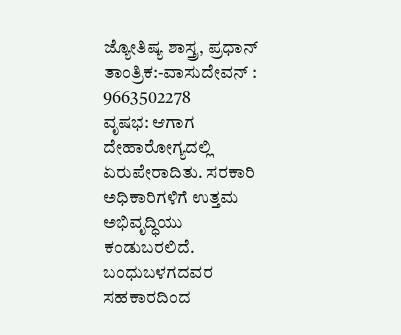ಜ್ಯೋತಿಷ್ಯ ಶಾಸ್ತ್ರ, ಪ್ರಧಾನ್ ತಾಂತ್ರಿಕ:-ವಾಸುದೇವನ್ : 9663502278
ವೃಷಭ: ಆಗಾಗ ದೇಹಾರೋಗ್ಯದಲ್ಲಿ ಏರುಪೇರಾದಿತು. ಸರಕಾರಿ ಅಧಿಕಾರಿಗಳಿಗೆ ಉತ್ತಮ ಅಭಿವೃದ್ಧಿಯು ಕಂಡುಬರಲಿದೆ. ಬಂಧುಬಳಗದವರ ಸಹಕಾರದಿಂದ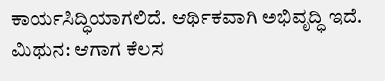ಕಾರ್ಯಸಿದ್ಧಿಯಾಗಲಿದೆ. ಆರ್ಥಿಕವಾಗಿ ಅಭಿವೃದ್ಧಿ ಇದೆ.
ಮಿಥುನ: ಆಗಾಗ ಕೆಲಸ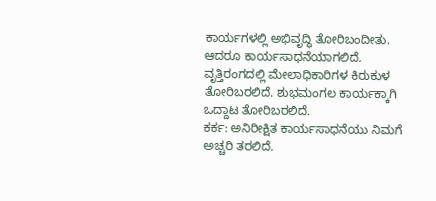ಕಾರ್ಯಗಳಲ್ಲಿ ಅಭಿವೃದ್ಧಿ ತೋರಿಬಂದೀತು. ಆದರೂ ಕಾರ್ಯಸಾಧನೆಯಾಗಲಿದೆ. ವೃತ್ತಿರಂಗದಲ್ಲಿ ಮೇಲಾಧಿಕಾರಿಗಳ ಕಿರುಕುಳ ತೋರಿಬರಲಿದೆ. ಶುಭಮಂಗಲ ಕಾರ್ಯಕ್ಕಾಗಿ ಒದ್ದಾಟ ತೋರಿಬರಲಿದೆ.
ಕರ್ಕ: ಅನಿರೀಕ್ಷಿತ ಕಾರ್ಯಸಾಧನೆಯು ನಿಮಗೆ ಅಚ್ಚರಿ ತರಲಿದೆ.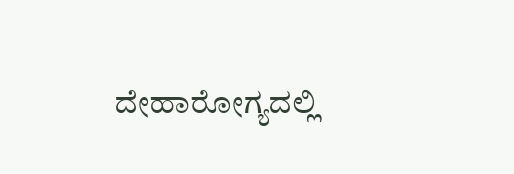ದೇಹಾರೋಗ್ಯದಲ್ಲಿ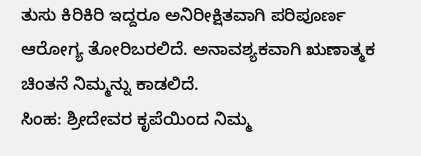ತುಸು ಕಿರಿಕಿರಿ ಇದ್ದರೂ ಅನಿರೀಕ್ಷಿತವಾಗಿ ಪರಿಪೂರ್ಣ ಆರೋಗ್ಯ ತೋರಿಬರಲಿದೆ. ಅನಾವಶ್ಯಕವಾಗಿ ಋಣಾತ್ಮಕ ಚಿಂತನೆ ನಿಮ್ಮನ್ನು ಕಾಡಲಿದೆ.
ಸಿಂಹ: ಶ್ರೀದೇವರ ಕೃಪೆಯಿಂದ ನಿಮ್ಮ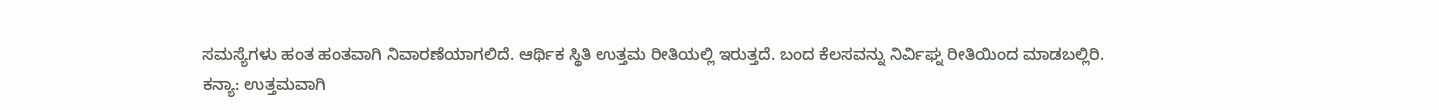ಸಮಸ್ಯೆಗಳು ಹಂತ ಹಂತವಾಗಿ ನಿವಾರಣೆಯಾಗಲಿದೆ. ಆರ್ಥಿಕ ಸ್ಥಿತಿ ಉತ್ತಮ ರೀತಿಯಲ್ಲಿ ಇರುತ್ತದೆ. ಬಂದ ಕೆಲಸವನ್ನು ನಿರ್ವಿಘ್ನ ರೀತಿಯಿಂದ ಮಾಡಬಲ್ಲಿರಿ.
ಕನ್ಯಾ: ಉತ್ತಮವಾಗಿ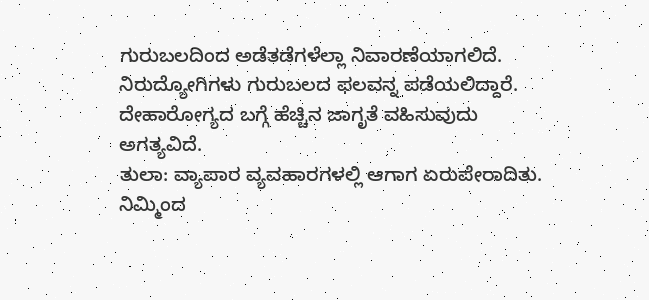ಗುರುಬಲದಿಂದ ಅಡೆತಡೆಗಳೆಲ್ಲಾ ನಿವಾರಣೆಯಾಗಲಿದೆ. ನಿರುದ್ಯೋಗಿಗಳು ಗುರುಬಲದ ಫಲವನ್ನ ಪಡೆಯಲಿದ್ದಾರೆ. ದೇಹಾರೋಗ್ಯದ ಬಗ್ಗೆ ಹೆಚ್ಚಿನ ಜಾಗೃತೆ ವಹಿಸುವುದು ಅಗತ್ಯವಿದೆ.
ತುಲಾ: ವ್ಯಾಪಾರ ವ್ಯವಹಾರಗಳಲ್ಲಿ ಆಗಾಗ ಏರುಪೇರಾದಿತು. ನಿಮ್ಮಿಂದ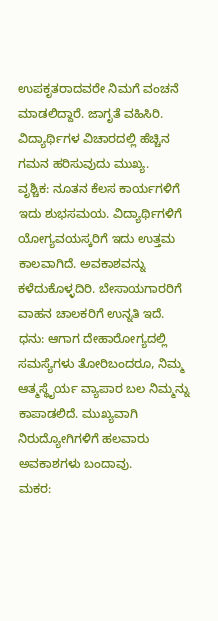ಉಪಕೃತರಾದವರೇ ನಿಮಗೆ ವಂಚನೆ ಮಾಡಲಿದ್ದಾರೆ. ಜಾಗೃತೆ ವಹಿಸಿರಿ. ವಿದ್ಯಾರ್ಥಿಗಳ ವಿಚಾರದಲ್ಲಿ ಹೆಚ್ಚಿನ ಗಮನ ಹರಿಸುವುದು ಮುಖ್ಯ.
ವೃಶ್ಚಿಕ: ನೂತನ ಕೆಲಸ ಕಾರ್ಯಗಳಿಗೆ ಇದು ಶುಭಸಮಯ. ವಿದ್ಯಾರ್ಥಿಗಳಿಗೆ ಯೋಗ್ಯವಯಸ್ಕರಿಗೆ ಇದು ಉತ್ತಮ ಕಾಲವಾಗಿದೆ. ಅವಕಾಶವನ್ನು ಕಳೆದುಕೊಳ್ಳದಿರಿ. ಬೇಸಾಯಗಾರರಿಗೆ ವಾಹನ ಚಾಲಕರಿಗೆ ಉನ್ನತಿ ಇದೆ.
ಧನು: ಆಗಾಗ ದೇಹಾರೋಗ್ಯದಲ್ಲಿ ಸಮಸ್ಯೆಗಳು ತೋರಿಬಂದರೂ, ನಿಮ್ಮ ಆತ್ಮಸ್ಥೈರ್ಯ ವ್ಯಾಪಾರ ಬಲ ನಿಮ್ಮನ್ನು ಕಾಪಾಡಲಿದೆ. ಮುಖ್ಯವಾಗಿ ನಿರುದ್ಯೋಗಿಗಳಿಗೆ ಹಲವಾರು ಅವಕಾಶಗಳು ಬಂದಾವು.
ಮಕರ: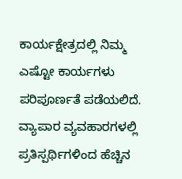ಕಾರ್ಯಕ್ಷೇತ್ರದಲ್ಲಿ ನಿಮ್ಮ ಎಷ್ಟೋ ಕಾರ್ಯಗಳು ಪರಿಪೂರ್ಣತೆ ಪಡೆಯಲಿದೆ. ವ್ಯಾಪಾರ ವ್ಯವಹಾರಗಳಲ್ಲಿ ಪ್ರತಿಸ್ಪರ್ಥಿಗಳಿಂದ ಹೆಚ್ಚಿನ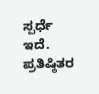ಸ್ಪರ್ಧೆ ಇದೆ. ಪ್ರತಿಷ್ಠಿತರ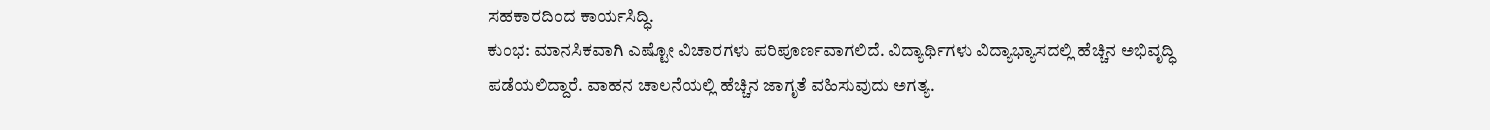ಸಹಕಾರದಿಂದ ಕಾರ್ಯಸಿದ್ಧಿ.
ಕುಂಭ: ಮಾನಸಿಕವಾಗಿ ಎಷ್ಟೋ ವಿಚಾರಗಳು ಪರಿಪೂರ್ಣವಾಗಲಿದೆ. ವಿದ್ಯಾರ್ಥಿಗಳು ವಿದ್ಯಾಭ್ಯಾಸದಲ್ಲಿ ಹೆಚ್ಚಿನ ಅಭಿವೃದ್ಧಿ ಪಡೆಯಲಿದ್ದಾರೆ. ವಾಹನ ಚಾಲನೆಯಲ್ಲಿ ಹೆಚ್ಚಿನ ಜಾಗೃತೆ ವಹಿಸುವುದು ಅಗತ್ಯ.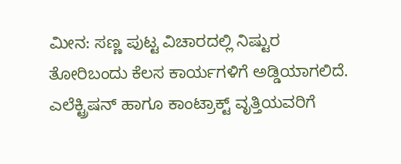ಮೀನ: ಸಣ್ಣ ಪುಟ್ಟ ವಿಚಾರದಲ್ಲಿ ನಿಷ್ಟುರ ತೋರಿಬಂದು ಕೆಲಸ ಕಾರ್ಯಗಳಿಗೆ ಅಡ್ಡಿಯಾಗಲಿದೆ. ಎಲೆಕ್ಟ್ರಿಷನ್ ಹಾಗೂ ಕಾಂಟ್ರಾಕ್ಟ್ ವೃತ್ತಿಯವರಿಗೆ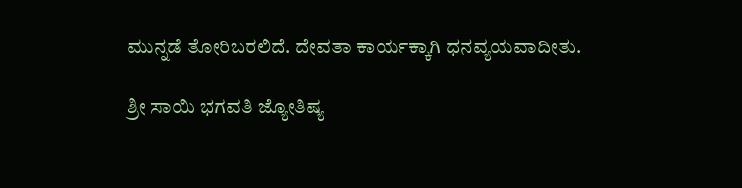ಮುನ್ನಡೆ ತೋರಿಬರಲಿದೆ. ದೇವತಾ ಕಾರ್ಯಕ್ಕಾಗಿ ಧನವ್ಯಯವಾದೀತು.

ಶ್ರೀ ಸಾಯಿ ಭಗವತಿ ಜ್ಯೋತಿಷ್ಯ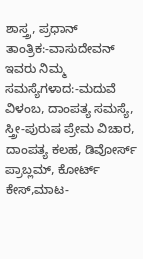ಶಾಸ್ತ್ರ, ಪ್ರಧಾನ್ ತಾಂತ್ರಿಕ:-ವಾಸುದೇವನ್
ಇವರು ನಿಮ್ಮ ಸಮಸ್ಯೆಗಳಾದ:-ಮದುವೆ ವಿಳಂಬ, ದಾಂಪತ್ಯ ಸಮಸ್ಯೆ, ಸ್ತ್ರೀ-ಪುರುಷ ಪ್ರೇಮ ವಿಚಾರ, ದಾಂಪತ್ಯ ಕಲಹ, ಡಿವೋರ್ಸ್ ಪ್ರಾಬ್ಲಮ್, ಕೋರ್ಟ್ ಕೇಸ್,ಮಾಟ-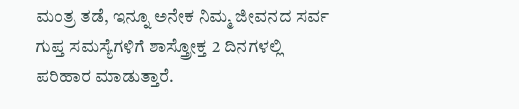ಮಂತ್ರ ತಡೆ, ಇನ್ನೂ ಅನೇಕ ನಿಮ್ಮ ಜೀವನದ ಸರ್ವ ಗುಪ್ತ ಸಮಸ್ಯೆಗಳಿಗೆ ಶಾಸ್ತ್ರೋಕ್ತ 2 ದಿನಗಳಲ್ಲಿ ಪರಿಹಾರ ಮಾಡುತ್ತಾರೆ.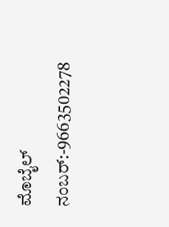ಮೊಬೈಲ್ ನಂಬರ್:-9663502278